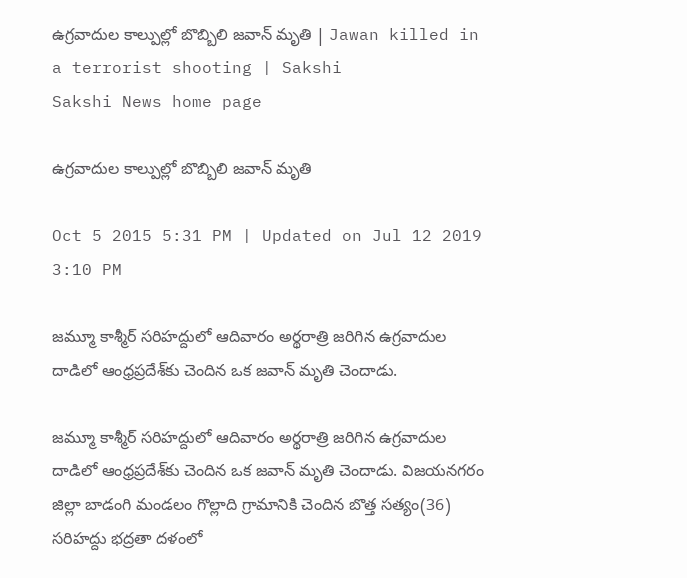ఉగ్రవాదుల కాల్పుల్లో బొబ్బిలి జవాన్ మృతి | Jawan killed in a terrorist shooting | Sakshi
Sakshi News home page

ఉగ్రవాదుల కాల్పుల్లో బొబ్బిలి జవాన్ మృతి

Oct 5 2015 5:31 PM | Updated on Jul 12 2019 3:10 PM

జమ్మూ కాశ్మీర్ సరిహద్దులో ఆదివారం అర్థరాత్రి జరిగిన ఉగ్రవాదుల దాడిలో ఆంధ్రప్రదేశ్‌కు చెందిన ఒక జవాన్ మృతి చెందాడు.

జమ్మూ కాశ్మీర్ సరిహద్దులో ఆదివారం అర్థరాత్రి జరిగిన ఉగ్రవాదుల దాడిలో ఆంధ్రప్రదేశ్‌కు చెందిన ఒక జవాన్ మృతి చెందాడు. విజయనగరం జిల్లా బాడంగి మండలం గొల్లాది గ్రామానికి చెందిన బొత్త సత్యం(36) సరిహద్దు భద్రతా దళంలో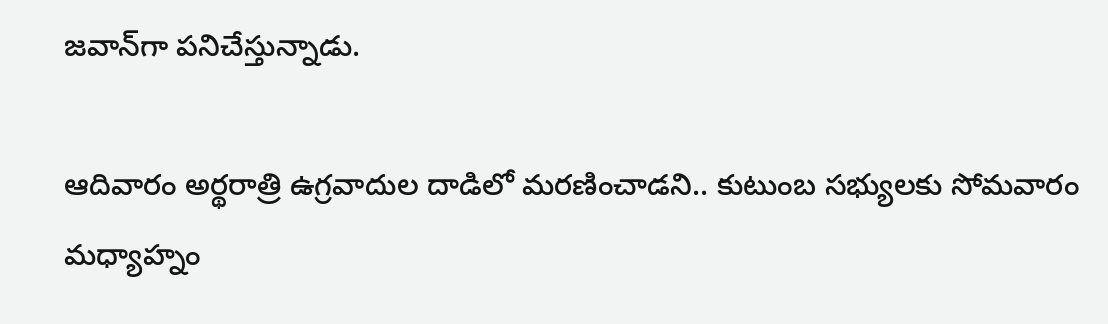జవాన్‌గా పనిచేస్తున్నాడు.

ఆదివారం అర్థరాత్రి ఉగ్రవాదుల దాడిలో మరణించాడని.. కుటుంబ సభ్యులకు సోమవారం మధ్యాహ్నం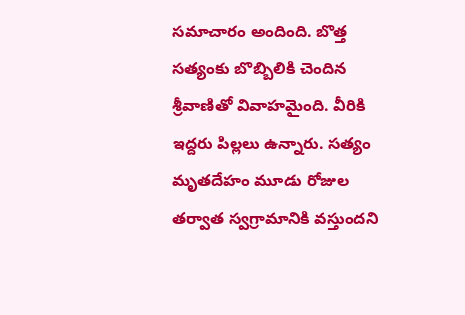సమాచారం అందింది. బొత్త సత్యంకు బొబ్బిలికి చెందిన శ్రీవాణితో వివాహమైంది. వీరికి ఇద్దరు పిల్లలు ఉన్నారు. సత్యం మృతదేహం మూడు రోజుల తర్వాత స్వగ్రామానికి వస్తుందని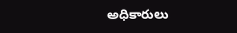అధికారులు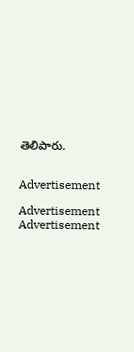తెలిపారు.


Advertisement

Advertisement
Advertisement